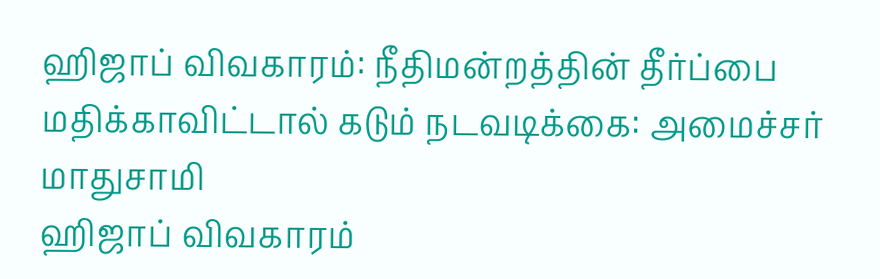ஹிஜாப் விவகாரம்: நீதிமன்றத்தின் தீர்ப்பை மதிக்காவிட்டால் கடும் நடவடிக்கை: அமைச்சர் மாதுசாமி
ஹிஜாப் விவகாரம்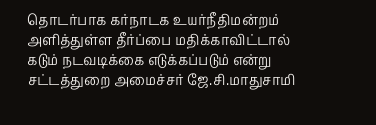தொடர்பாக கர்நாடக உயர்நீதிமன்றம் அளித்துள்ள தீர்ப்பை மதிக்காவிட்டால் கடும் நடவடிக்கை எடுக்கப்படும் என்று சட்டத்துறை அமைச்சர் ஜே.சி.மாதுசாமி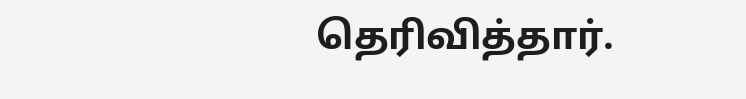தெரிவித்தார்.